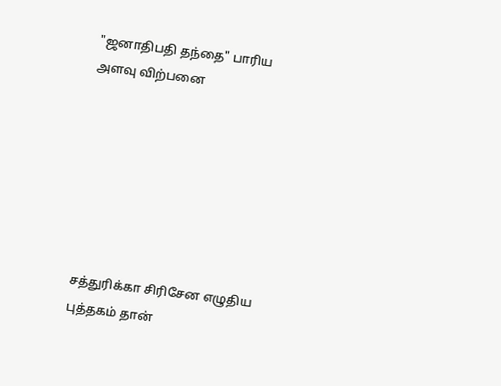"ஜனாதிபதி தந்தை" பாரிய அளவு விற்பனை







சத்துரிக்கா சிரிசேன எழுதிய புத்தகம் தான்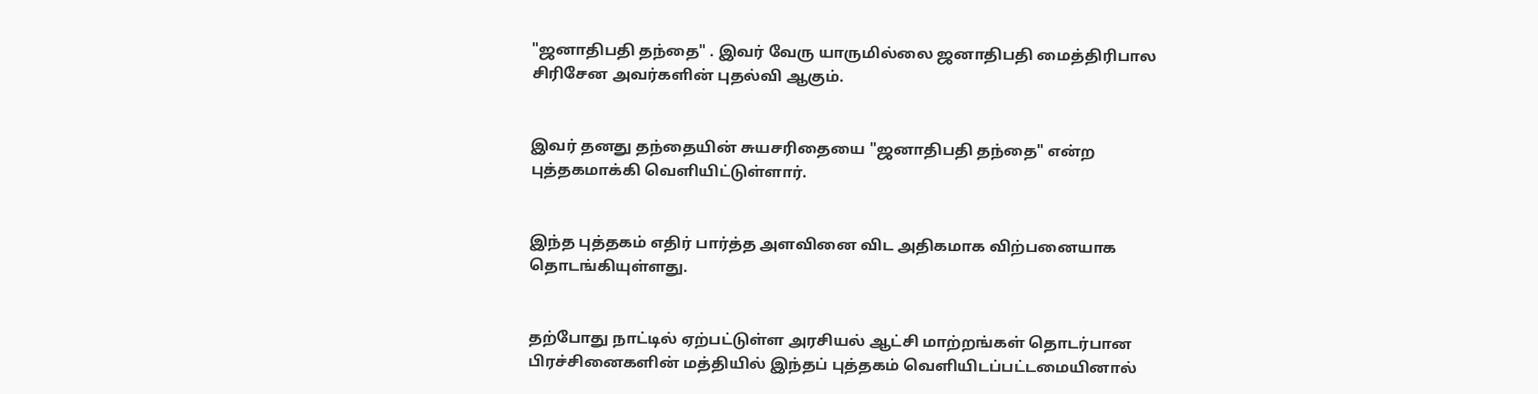"ஜனாதிபதி தந்தை" . இவர் வேரு யாருமில்லை ஜனாதிபதி மைத்திரிபால சிரிசேன அவர்களின் புதல்வி ஆகும்.


இவர் தனது தந்தையின் சுயசரிதையை "ஜனாதிபதி தந்தை" என்ற புத்தகமாக்கி வெளியிட்டுள்ளார்.


இந்த புத்தகம் எதிர் பார்த்த அளவினை விட அதிகமாக விற்பனையாக தொடங்கியுள்ளது.


தற்போது நாட்டில் ஏற்பட்டுள்ள அரசியல் ஆட்சி மாற்றங்கள் தொடர்பான பிரச்சினைகளின் மத்தியில் இந்தப் புத்தகம் வெளியிடப்பட்டமையினால்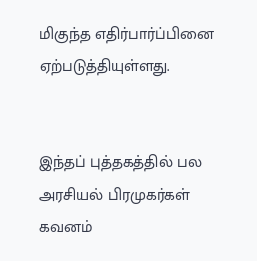மிகுந்த எதிர்பார்ப்பினை ஏற்படுத்தியுள்ளது.


இந்தப் புத்தகத்தில் பல அரசியல் பிரமுகர்கள் கவனம்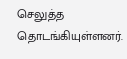செலுத்த தொடங்கியுள்ளனர்.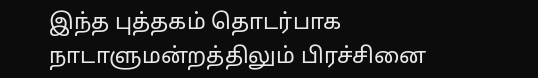இந்த புத்தகம் தொடர்பாக நாடாளுமன்றத்திலும் பிரச்சினை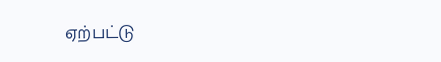ஏற்பட்டு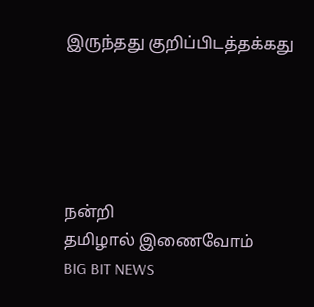இருந்தது குறிப்பிடத்தக்கது





நன்றி
தமிழால் இணைவோம்
BIG BIT NEWS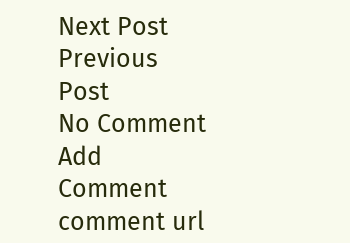Next Post Previous Post
No Comment
Add Comment
comment url